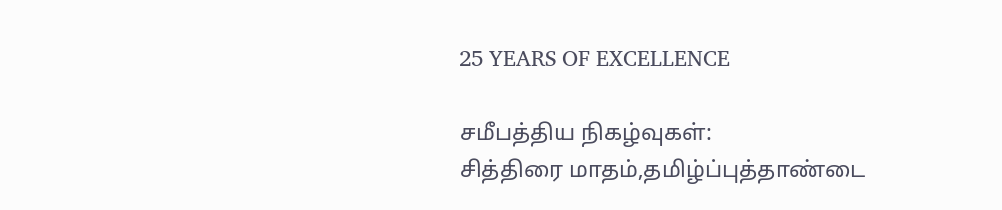25 YEARS OF EXCELLENCE

சமீபத்திய நிகழ்வுகள்:
சித்திரை மாதம்,தமிழ்ப்புத்தாண்டை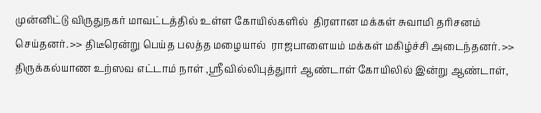முன்னிட்டு விருதுநகர் மாவட்டத்தில் உள்ள கோயில்களில்  திரளான மக்கள் சுவாமி தரிசனம் செய்தனர். >> திடீரென்று பெய்த பலத்த மழையால்  ராஜபாளையம் மக்கள் மகிழ்ச்சி அடைந்தனர். >> திருக்கல்யாண உற்ஸவ எட்டாம் நாள் ,ஸ்ரீவில்லிபுத்துார் ஆண்டாள் கோயிலில் இன்று ஆண்டாள்,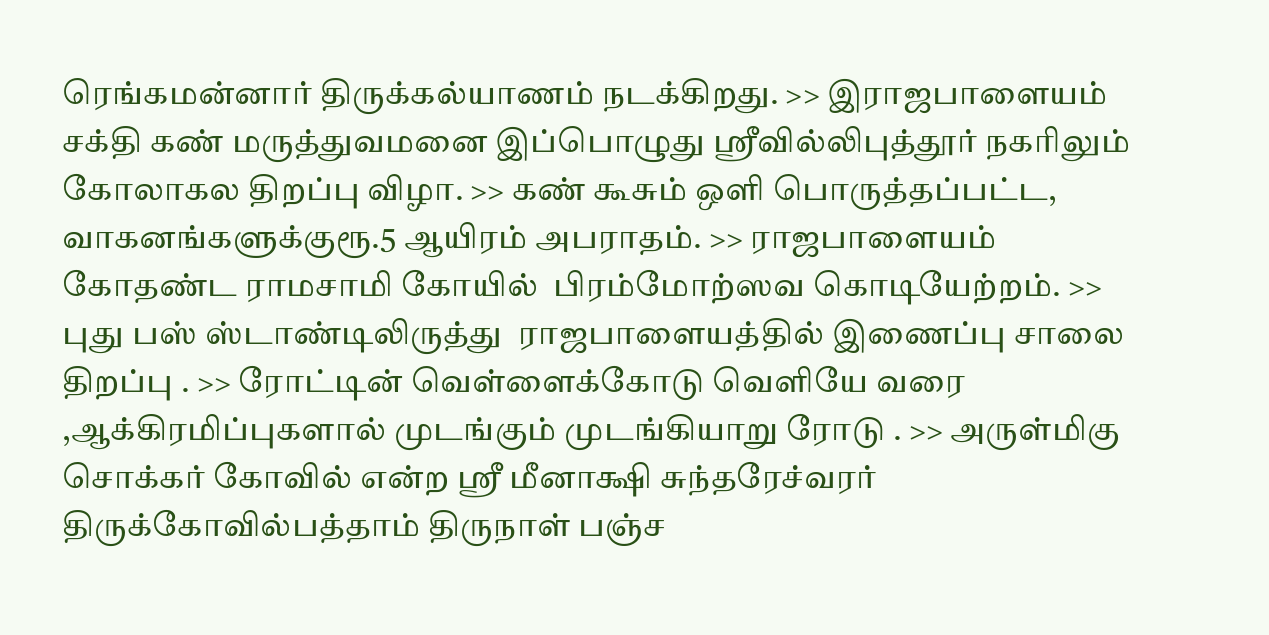ரெங்கமன்னார் திருக்கல்யாணம் நடக்கிறது. >> இராஜபாளையம் சக்தி கண் மருத்துவமனை இப்பொழுது ஸ்ரீவில்லிபுத்தூர் நகரிலும் கோலாகல திறப்பு விழா. >> கண் கூசும் ஒளி பொருத்தப்பட்ட, வாகனங்களுக்குரூ.5 ஆயிரம் அபராதம். >> ராஜபாளையம் கோதண்ட ராமசாமி கோயில்  பிரம்மோற்ஸவ கொடியேற்றம். >> புது பஸ் ஸ்டாண்டிலிருத்து  ராஜபாளையத்தில் இணைப்பு சாலை திறப்பு . >> ரோட்டின் வெள்ளைக்கோடு வெளியே வரை ,ஆக்கிரமிப்புகளால் முடங்கும் முடங்கியாறு ரோடு . >> அருள்மிகு சொக்கர் கோவில் என்ற ஸ்ரீ மீனாக்ஷி சுந்தரேச்வரர் திருக்கோவில்பத்தாம் திருநாள் பஞ்ச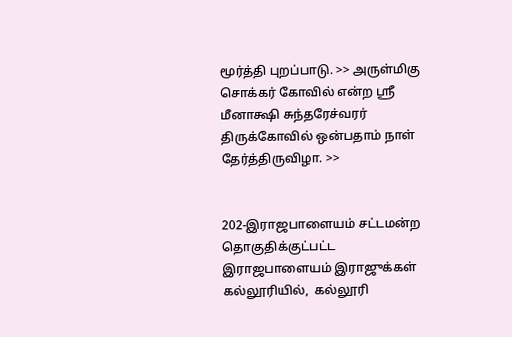மூர்த்தி புறப்பாடு. >> அருள்மிகு சொக்கர் கோவில் என்ற ஸ்ரீ மீனாக்ஷி சுந்தரேச்வரர் திருக்கோவில் ஒன்பதாம் நாள் தேர்த்திருவிழா. >>


202-இராஜபாளையம் சட்டமன்ற தொகுதிக்குட்பட்ட இராஜபாளையம் இராஜுக்கள் கல்லூரியில்,  கல்லூரி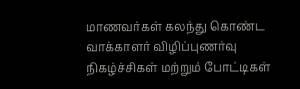மாணவர்கள் கலந்து கொண்ட வாக்காளர் விழிப்புணர்வு நிகழ்ச்சிகள் மற்றும் போட்டிகள்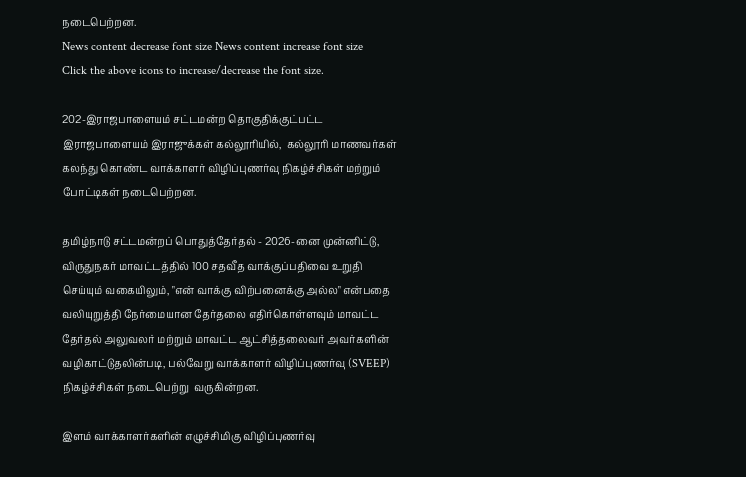நடைபெற்றன.
News content decrease font size News content increase font size
Click the above icons to increase/decrease the font size.

202-இராஜபாளையம் சட்டமன்ற தொகுதிக்குட்பட்ட இராஜபாளையம் இராஜுக்கள் கல்லூரியில்,  கல்லூரி மாணவர்கள் கலந்து கொண்ட வாக்காளர் விழிப்புணர்வு நிகழ்ச்சிகள் மற்றும் போட்டிகள் நடைபெற்றன.

தமிழ்நாடு சட்டமன்றப் பொதுத்தேர்தல் - 2026-னை முன்னிட்டு, விருதுநகர் மாவட்டத்தில் 100 சதவீத வாக்குப்பதிவை உறுதி செய்யும் வகையிலும், "என் வாக்கு விற்பனைக்கு அல்ல" என்பதை வலியுறுத்தி நேர்மையான தேர்தலை எதிர்கொள்ளவும் மாவட்ட தேர்தல் அலுவலர் மற்றும் மாவட்ட ஆட்சித்தலைவர் அவர்களின் வழிகாட்டுதலின்படி, பல்வேறு வாக்காளர் விழிப்புணர்வு (SVEEP) நிகழ்ச்சிகள் நடைபெற்று  வருகின்றன.

இளம் வாக்காளர்களின் எழுச்சிமிகு விழிப்புணர்வு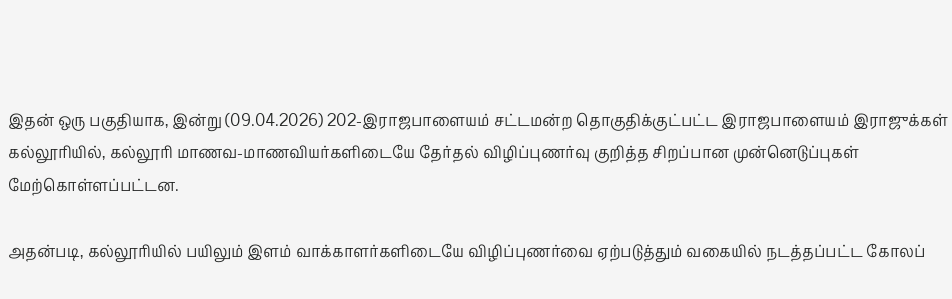இதன் ஒரு பகுதியாக, இன்று (09.04.2026) 202-இராஜபாளையம் சட்டமன்ற தொகுதிக்குட்பட்ட இராஜபாளையம் இராஜுக்கள் கல்லூரியில், கல்லூரி மாணவ-மாணவியர்களிடையே தேர்தல் விழிப்புணர்வு குறித்த சிறப்பான முன்னெடுப்புகள் மேற்கொள்ளப்பட்டன.

அதன்படி, கல்லூரியில் பயிலும் இளம் வாக்காளர்களிடையே விழிப்புணர்வை ஏற்படுத்தும் வகையில் நடத்தப்பட்ட கோலப்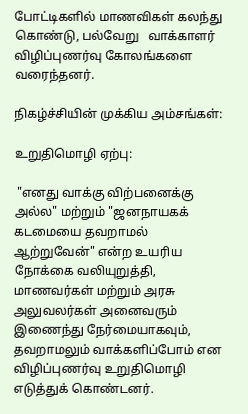போட்டிகளில் மாணவிகள் கலந்து கொண்டு, பல்வேறு   வாக்காளர் விழிப்புணர்வு கோலங்களை வரைந்தனர்.

நிகழ்ச்சியின் முக்கிய அம்சங்கள்:

உறுதிமொழி ஏற்பு:

 "எனது வாக்கு விற்பனைக்கு அல்ல" மற்றும் "ஜனநாயகக் கடமையை தவறாமல் ஆற்றுவேன்" என்ற உயரிய நோக்கை வலியுறுத்தி, மாணவர்கள் மற்றும் அரசு அலுவலர்கள் அனைவரும் இணைந்து நேர்மையாகவும், தவறாமலும் வாக்களிப்போம் என விழிப்புணர்வு உறுதிமொழி எடுத்துக் கொண்டனர்.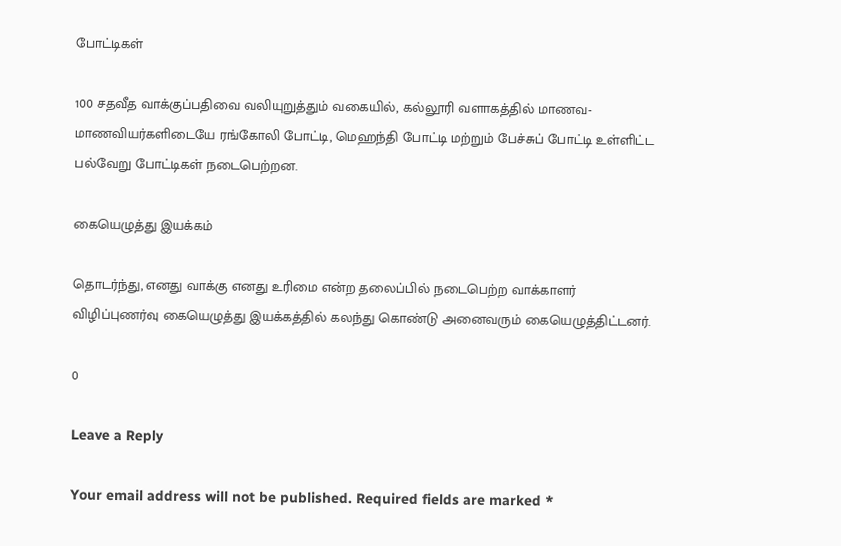போட்டிகள்

100 சதவீத வாக்குப்பதிவை வலியுறுத்தும் வகையில், கல்லூரி வளாகத்தில் மாணவ-மாணவியர்களிடையே ரங்கோலி போட்டி, மெஹந்தி போட்டி மற்றும் பேச்சுப் போட்டி உள்ளிட்ட பல்வேறு போட்டிகள் நடைபெற்றன.

கையெழுத்து இயக்கம்

தொடர்ந்து, எனது வாக்கு எனது உரிமை என்ற தலைப்பில் நடைபெற்ற வாக்காளர் விழிப்புணர்வு கையெழுத்து இயக்கத்தில் கலந்து கொண்டு அனைவரும் கையெழுத்திட்டனர்.

0

Leave a Reply

Your email address will not be published. Required fields are marked *